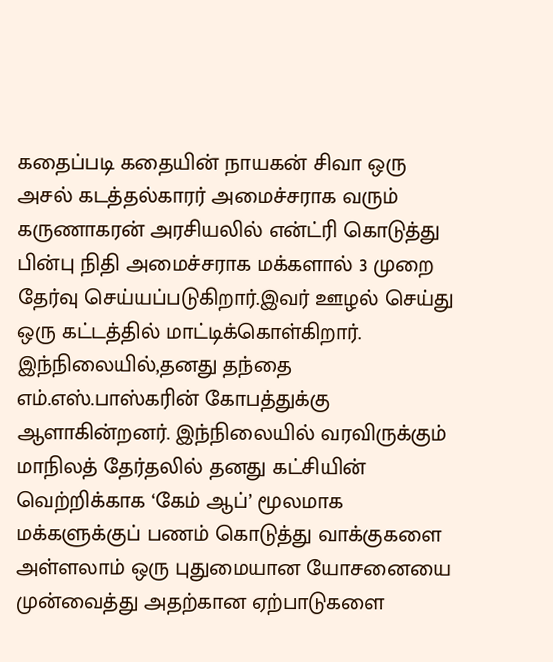கதைப்படி கதையின் நாயகன் சிவா ஒரு அசல் கடத்தல்காரர் அமைச்சராக வரும் கருணாகரன் அரசியலில் என்ட்ரி கொடுத்து பின்பு நிதி அமைச்சராக மக்களால் 3 முறை தேர்வு செய்யப்படுகிறார்.இவர் ஊழல் செய்து ஒரு கட்டத்தில் மாட்டிக்கொள்கிறார். இந்நிலையில்,தனது தந்தை எம்.எஸ்.பாஸ்கரின் கோபத்துக்கு ஆளாகின்றனர். இந்நிலையில் வரவிருக்கும் மாநிலத் தேர்தலில் தனது கட்சியின் வெற்றிக்காக ‘கேம் ஆப்’ மூலமாக மக்களுக்குப் பணம் கொடுத்து வாக்குகளை அள்ளலாம் ஒரு புதுமையான யோசனையை முன்வைத்து அதற்கான ஏற்பாடுகளை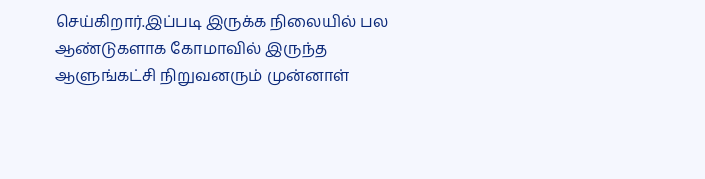செய்கிறார்.இப்படி இருக்க நிலையில் பல ஆண்டுகளாக கோமாவில் இருந்த ஆளுங்கட்சி நிறுவனரும் முன்னாள்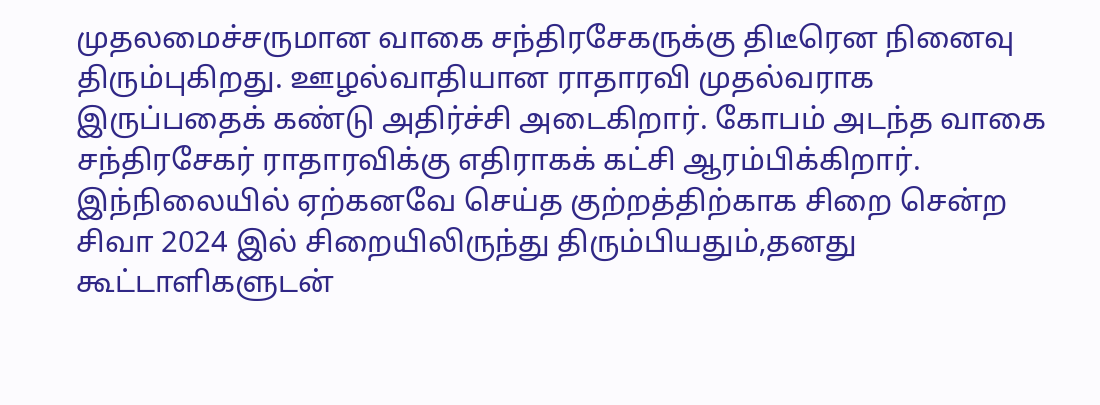முதலமைச்சருமான வாகை சந்திரசேகருக்கு திடீரென நினைவு திரும்புகிறது. ஊழல்வாதியான ராதாரவி முதல்வராக இருப்பதைக் கண்டு அதிர்ச்சி அடைகிறார். கோபம் அடந்த வாகை சந்திரசேகர் ராதாரவிக்கு எதிராகக் கட்சி ஆரம்பிக்கிறார்.
இந்நிலையில் ஏற்கனவே செய்த குற்றத்திற்காக சிறை சென்ற சிவா 2024 இல் சிறையிலிருந்து திரும்பியதும்,தனது கூட்டாளிகளுடன்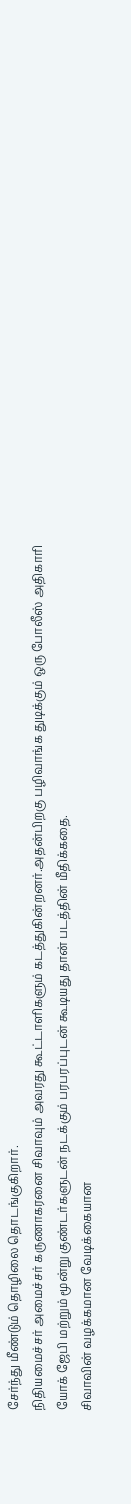சேர்ந்து மீண்டும் தொழிலை தொடங்குகிறார்.
நிதியமைச்சர் அமைச்சர் கருணாகரனை சிவாவும் அவரது கூட்டாளிகளும் கடத்துகின்றனர்.அதன்பிறகு பழிவாங்க துடிக்கும் ஒரு போலீஸ் அதிகாரி யோக் ஜேபி மற்றும் மூன்று குண்டர்களுடன் நடக்கும் பரபரப்புடன் கூடியது தான் படத்தின் மீதிக்கதை.
சிவாவின் வழக்கமான வேடிக்கையான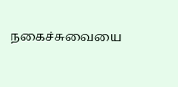நகைச்சுவையை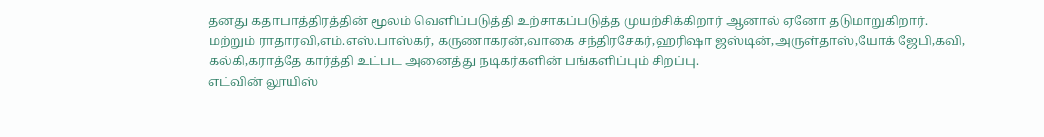தனது கதாபாத்திரத்தின் மூலம் வெளிப்படுத்தி உற்சாகப்படுத்த முயற்சிக்கிறார் ஆனால் ஏனோ தடுமாறுகிறார்.
மற்றும் ராதாரவி,எம்.எஸ்.பாஸ்கர், கருணாகரன்,வாகை சந்திரசேகர்,ஹரிஷா ஜஸ்டின்,அருள்தாஸ்,யோக் ஜேபி,கவி, கல்கி,கராத்தே கார்த்தி உட்பட அனைத்து நடிகர்களின் பங்களிப்பும் சிறப்பு.
எட்வின் லூயிஸ்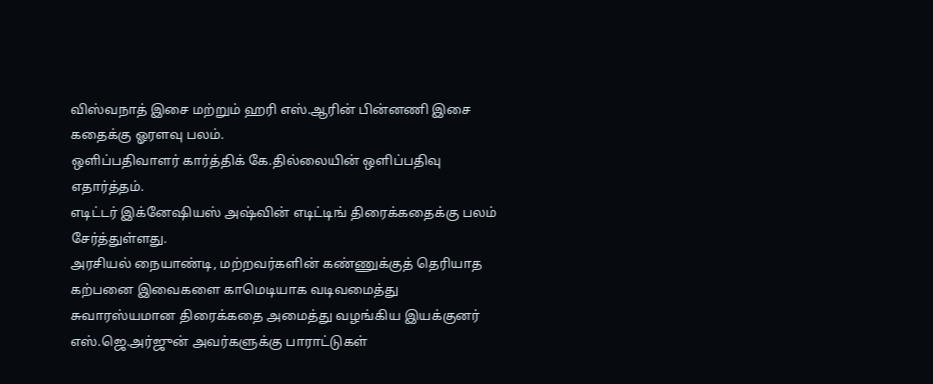விஸ்வநாத் இசை மற்றும் ஹரி எஸ்.ஆரின் பின்னணி இசை கதைக்கு ஓரளவு பலம்.
ஒளிப்பதிவாளர் கார்த்திக் கே.தில்லையின் ஒளிப்பதிவு எதார்த்தம்.
எடிட்டர் இக்னேஷியஸ் அஷ்வின் எடிட்டிங் திரைக்கதைக்கு பலம் சேர்த்துள்ளது.
அரசியல் நையாண்டி, மற்றவர்களின் கண்ணுக்குத் தெரியாத கற்பனை இவைகளை காமெடியாக வடிவமைத்து சுவாரஸ்யமான திரைக்கதை அமைத்து வழங்கிய இயக்குனர் எஸ்.ஜெ.அர்ஜுன் அவர்களுக்கு பாராட்டுகள்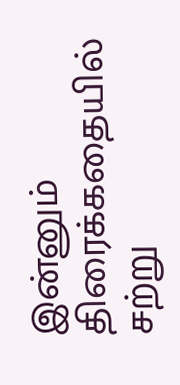இன்னும் திரைக்கதையில் சற்று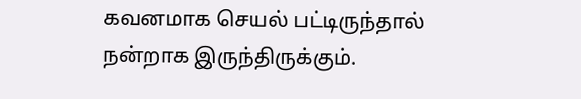கவனமாக செயல் பட்டிருந்தால் நன்றாக இருந்திருக்கும்.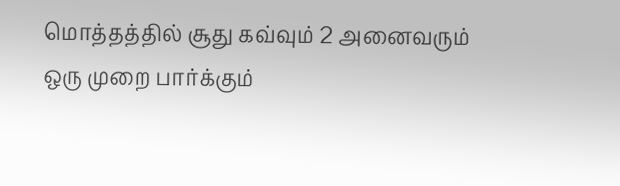மொத்தத்தில் சூது கவ்வும் 2 அனைவரும் ஒரு முறை பார்க்கும்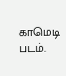காமெடி படம்.